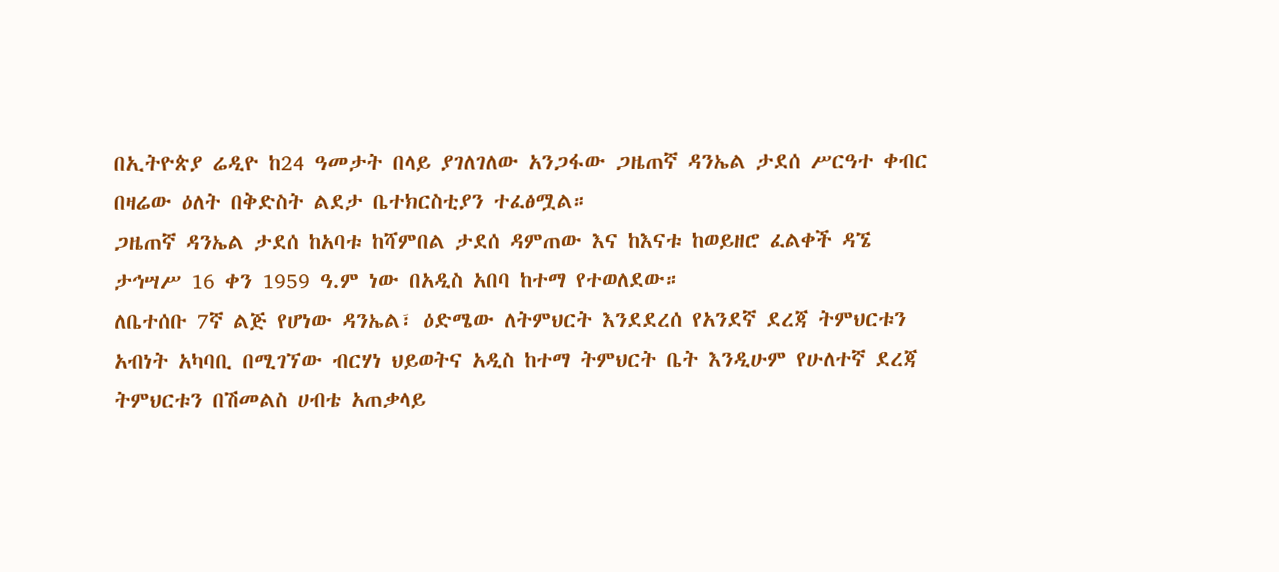በኢትዮጵያ ሬዲዮ ከ24 ዓመታት በላይ ያገለገለው አንጋፋው ጋዜጠኛ ዳንኤል ታደሰ ሥርዓተ ቀብር በዛሬው ዕለት በቅድስት ልደታ ቤተክርስቲያን ተፈፅሟል።
ጋዜጠኛ ዳንኤል ታደሰ ከአባቱ ከሻምበል ታደሰ ዳምጠው እና ከእናቱ ከወይዘሮ ፈልቀች ዳኜ ታኅሣሥ 16 ቀን 1959 ዓ.ም ነው በአዲስ አበባ ከተማ የተወለደው።
ለቤተሰቡ 7ኛ ልጅ የሆነው ዳንኤል፣ ዕድሜው ለትምህርት እንደደረሰ የአንደኛ ደረጃ ትምህርቱን አብነት አካባቢ በሚገኘው ብርሃነ ህይወትና አዲስ ከተማ ትምህርት ቤት እንዲሁም የሁለተኛ ደረጃ ትምህርቱን በሽመልስ ሀብቴ አጠቃላይ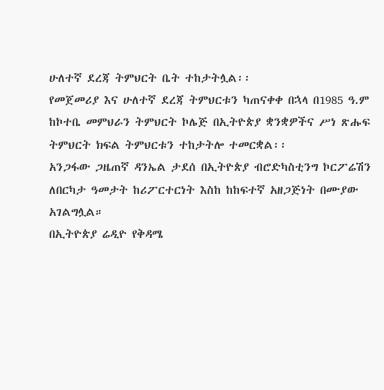ሁለተኛ ደረጃ ትምህርት ቤት ተከታትሏል፡፡
የመጀመሪያ እና ሁለተኛ ደረጃ ትምህርቱን ካጠናቀቀ በኋላ በ1985 ዓ.ም ከኮተቤ መምህራን ትምህርት ኮሌጅ በኢትዮጵያ ቋንቋዎችና ሥነ ጽሑፍ ትምህርት ክፍል ትምህርቱን ተከታትሎ ተመርቋል፡፡
አንጋፋው ጋዜጠኛ ዳንኤል ታደሰ በኢትዮጵያ ብሮድካስቲንግ ኮርፖሬሽን ለበርካታ ዓመታት ከሪፖርተርነት እስከ ከከፍተኛ አዘጋጅነት በሙያው አገልግሏል።
በኢትዮጵያ ሬዲዮ የቅዳሜ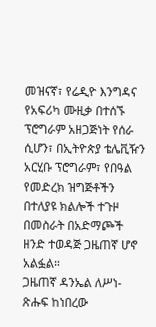መዝናኛ፣ የሬዲዮ እንግዳና የአፍሪካ ሙዚቃ በተሰኙ ፕሮግራም አዘጋጅነት የሰራ ሲሆን፣ በኢትዮጵያ ቴሌቪዥን አርሂቡ ፕሮግራም፣ የበዓል የመድረክ ዝግጅቶችን በተለያዩ ክልሎች ተጉዞ በመስራት በአድማጮች ዘንድ ተወዳጅ ጋዜጠኛ ሆኖ አልፏል።
ጋዜጠኛ ዳንኤል ለሥነ-ጽሑፍ ከነበረው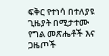ፍቅር የተነሳ በተለያዩ ጊዜያት በሚታተሙ የግል መጽሔቶች እና ጋዜጦች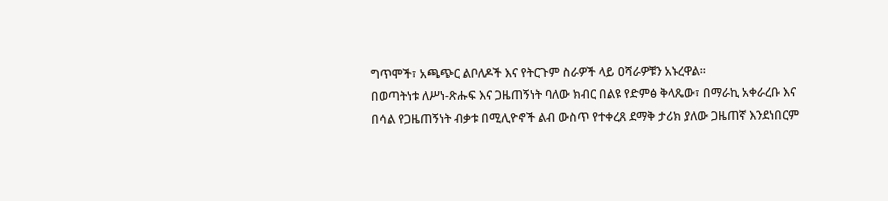ግጥሞች፣ አጫጭር ልቦለዶች እና የትርጉም ስራዎች ላይ ዐሻራዎቹን አኑረዋል።
በወጣትነቱ ለሥነ-ጽሑፍ እና ጋዜጠኝነት ባለው ክብር በልዩ የድምፅ ቅላጼው፣ በማራኪ አቀራረቡ እና በሳል የጋዜጠኝነት ብቃቱ በሚሊዮኖች ልብ ውስጥ የተቀረጸ ደማቅ ታሪክ ያለው ጋዜጠኛ እንደነበርም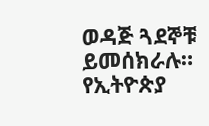ወዳጅ ጓደኞቹ ይመሰክራሉ።
የኢትዮጵያ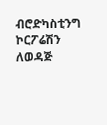ብሮድካስቲንግ ኮርፖሬሽን ለወዳጅ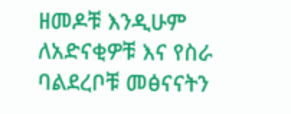ዘመዶቹ እንዲሁም ለአድናቂዎቹ እና የስራ ባልደረቦቹ መፅናናትን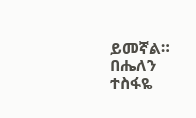ይመኛል።
በሔለን ተስፋዬ